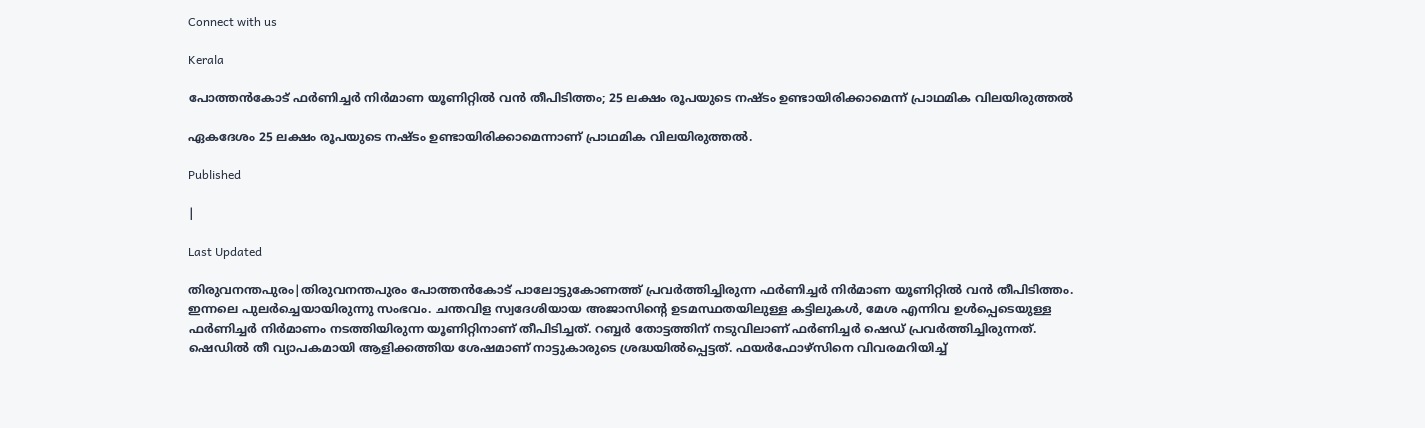Connect with us

Kerala

പോത്തന്‍കോട് ഫര്‍ണിച്ചര്‍ നിര്‍മാണ യൂണിറ്റില്‍ വന്‍ തീപിടിത്തം; 25 ലക്ഷം രൂപയുടെ നഷ്ടം ഉണ്ടായിരിക്കാമെന്ന് പ്രാഥമിക വിലയിരുത്തല്‍

ഏകദേശം 25 ലക്ഷം രൂപയുടെ നഷ്ടം ഉണ്ടായിരിക്കാമെന്നാണ് പ്രാഥമിക വിലയിരുത്തല്‍.

Published

|

Last Updated

തിരുവനന്തപുരം|തിരുവനന്തപുരം പോത്തന്‍കോട് പാലോട്ടുകോണത്ത് പ്രവര്‍ത്തിച്ചിരുന്ന ഫര്‍ണിച്ചര്‍ നിര്‍മാണ യൂണിറ്റില്‍ വന്‍ തീപിടിത്തം. ഇന്നലെ പുലര്‍ച്ചെയായിരുന്നു സംഭവം. ചന്തവിള സ്വദേശിയായ അജാസിന്റെ ഉടമസ്ഥതയിലുള്ള കട്ടിലുകള്‍, മേശ എന്നിവ ഉള്‍പ്പെടെയുള്ള ഫര്‍ണിച്ചര്‍ നിര്‍മാണം നടത്തിയിരുന്ന യൂണിറ്റിനാണ് തീപിടിച്ചത്. റബ്ബര്‍ തോട്ടത്തിന് നടുവിലാണ് ഫര്‍ണിച്ചര്‍ ഷെഡ് പ്രവര്‍ത്തിച്ചിരുന്നത്. ഷെഡില്‍ തീ വ്യാപകമായി ആളിക്കത്തിയ ശേഷമാണ് നാട്ടുകാരുടെ ശ്രദ്ധയില്‍പ്പെട്ടത്. ഫയര്‍ഫോഴ്‌സിനെ വിവരമറിയിച്ച്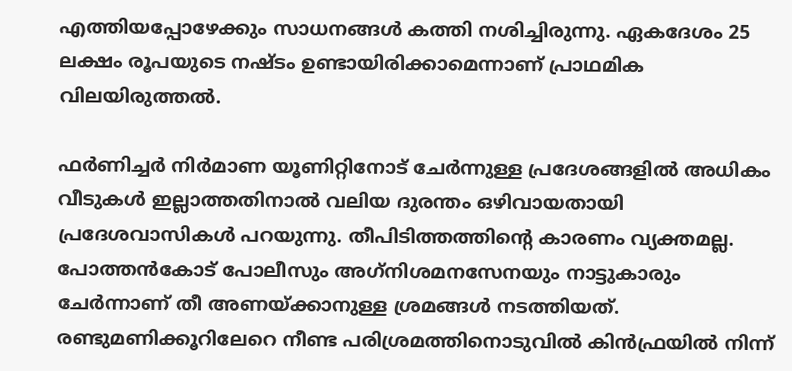എത്തിയപ്പോഴേക്കും സാധനങ്ങള്‍ കത്തി നശിച്ചിരുന്നു. ഏകദേശം 25 ലക്ഷം രൂപയുടെ നഷ്ടം ഉണ്ടായിരിക്കാമെന്നാണ് പ്രാഥമിക വിലയിരുത്തല്‍.

ഫര്‍ണിച്ചര്‍ നിര്‍മാണ യൂണിറ്റിനോട് ചേര്‍ന്നുള്ള പ്രദേശങ്ങളില്‍ അധികം വീടുകള്‍ ഇല്ലാത്തതിനാല്‍ വലിയ ദുരന്തം ഒഴിവായതായി പ്രദേശവാസികള്‍ പറയുന്നു. തീപിടിത്തത്തിന്റെ കാരണം വ്യക്തമല്ല. പോത്തന്‍കോട് പോലീസും അഗ്‌നിശമനസേനയും നാട്ടുകാരും ചേര്‍ന്നാണ് തീ അണയ്ക്കാനുള്ള ശ്രമങ്ങള്‍ നടത്തിയത്. രണ്ടുമണിക്കൂറിലേറെ നീണ്ട പരിശ്രമത്തിനൊടുവില്‍ കിന്‍ഫ്രയില്‍ നിന്ന്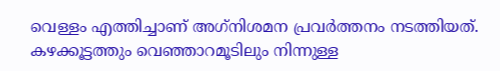വെള്ളം എത്തിച്ചാണ് അഗ്‌നിശമന പ്രവര്‍ത്തനം നടത്തിയത്. കഴക്കൂട്ടത്തും വെഞ്ഞാറമൂടിലും നിന്നുള്ള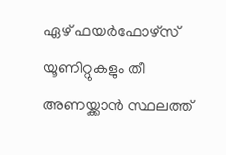ഏഴ് ഫയര്‍ഫോഴ്‌സ് യൂണിറ്റുകളും തീ അണയ്ക്കാന്‍ സ്ഥലത്ത്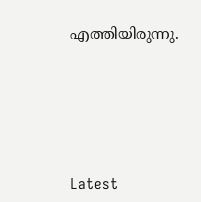എത്തിയിരുന്നു.





Latest